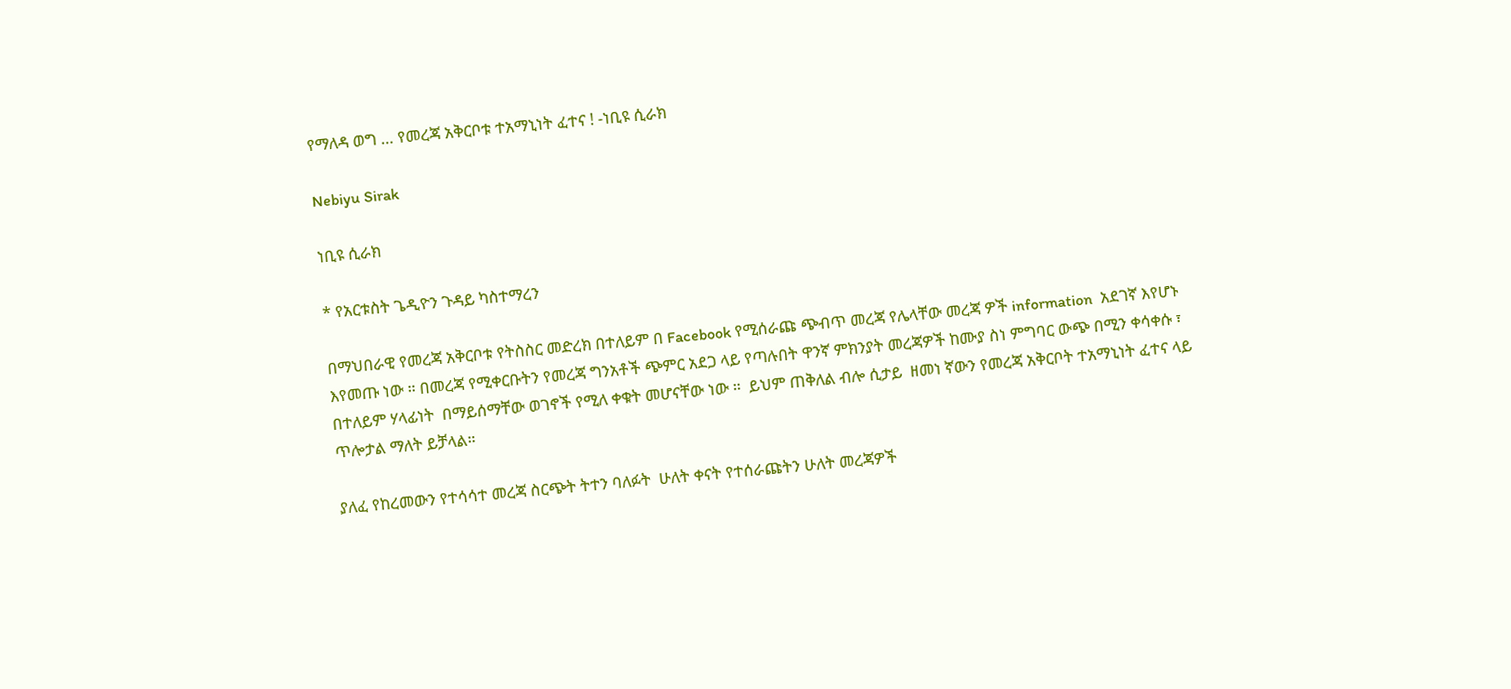የማለዳ ወግ … የመረጃ አቅርቦቱ ተአማኒነት ፈተና ! -ነቢዩ ሲራክ

Nebiyu Sirak

ነቢዩ ሲራክ

* የአርቱስት ጌዲዮን ጉዳይ ካስተማረን

በማህበራዊ የመረጃ አቅርቦቱ የትስስር መድረክ በተለይም በ Facebook የሚሰራጩ ጭብጥ መረጃ የሌላቸው መረጃ ዎች information  አደገኛ እየሆኑ እየመጡ ነው ። በመረጃ የሚቀርቡትን የመረጃ ግንአቶች ጭምር አደጋ ላይ የጣሉበት ዋንኛ ምክንያት መረጃዎች ከሙያ ስነ ምግባር ውጭ በሚን ቀሳቀሱ ፣ በተለይም ሃላፊነት  በማይሰማቸው ወገኖች የሚለ ቀቁት መሆናቸው ነው ።  ይህም ጠቅለል ብሎ ሲታይ  ዘመነ ኛውን የመረጃ አቅርቦት ተአማኒነት ፈተና ላይ ጥሎታል ማለት ይቻላል።

ያለፈ የከረመውን የተሳሳተ መረጃ ስርጭት ትተን ባለፉት  ሁለት ቀናት የተሰራጩትን ሁለት መረጃዎች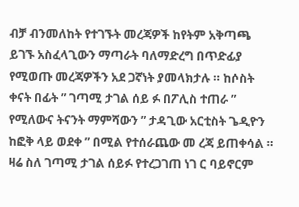ብቻ ብንመለከት የተገኙት መረጃዎች ከየትም አቅጣጫ ይገኙ አስፈላጊውን ማጣራት ባለማድረግ በጥድፊያ  የሚወጡ መረጃዎችን አደ ጋኛነት ያመላክታሉ ። ከሶስት ቀናት በፊት ” ገጣሚ ታገል ሰይ ፉ በፖሊስ ተጠራ ” የሚለውና ትናንት ማምሻውን ” ታዳጊው አርቲስት ጌዲዮን ከፎቅ ላይ ወደቀ ” በሚል የተሰራጨው መ ረጃ ይጠቀሳል ። ዛሬ ስለ ገጣሚ ታገል ሰይፉ የተረጋገጠ ነገ ር ባይኖርም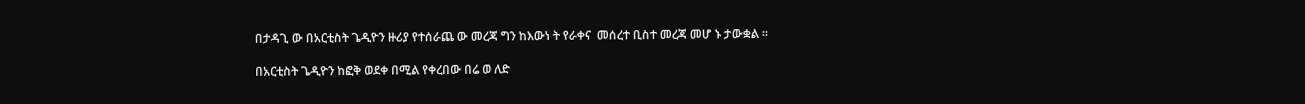በታዳጊ ው በአርቲስት ጌዲዮን ዙሪያ የተሰራጨ ው መረጃ ግን ከእውነ ት የራቀና  መሰረተ ቢስተ መረጃ መሆ ኑ ታውቋል ።

በአርቲስት ጌዲዮን ከፎቅ ወደቀ በሚል የቀረበው በሬ ወ ለድ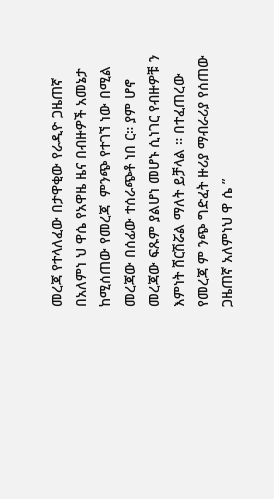መረጃ የተላለፈው በታዋቂው የራዲዮ ጋዜጠኛ በአለምነ ህ ዋሴ የአዋዜ ዜና በብዙዎች አመኔታ ከሚሰጠው የመረጃ  ምንጭ የተገኘ ነው በሚል መረጃው በሰፊው ተሰራጭቶ ነበ ር። ያም ሆኖ መረጃው ፍጹም ያልሆነ መሆኑ ሲነገር የብዙዎቹ ን እምነት ሸርሽሯል ማለት ይቻላል ። በተፈጠረው የመረጃ ም ንጭ ግድፈት ዙሪያ ማብራሪያ የሰጠው ጋዜጠኛ አለምነህ ዋ ሴ ”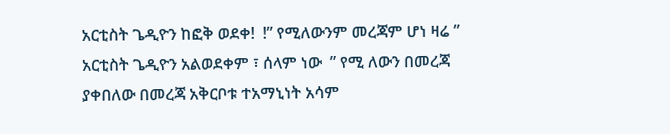አርቲስት ጌዲዮን ከፎቅ ወደቀ!  !” የሚለውንም መረጃም ሆነ ዛሬ ” አርቲስት ጌዲዮን አልወደቀም ፣ ሰላም ነው  ” የሚ ለውን በመረጃ  ያቀበለው በመረጃ አቅርቦቱ ተአማኒነት አሳም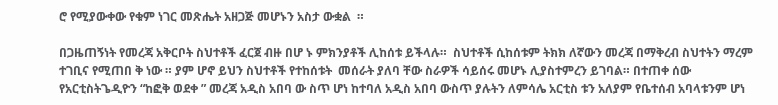ሮ የሚያውቀው የቁም ነገር መጽሔት አዘጋጅ መሆኑን አስታ ውቋል  ።

በጋዜጠኝነት የመረጃ አቅርቦት ስህተቶች ፈርጀ ብዙ በሆ ኑ ምክንያቶች ሊከሰቱ ይችላሉ።  ስህተቶች ሲከሰቱም ትክክ ለኛውን መረጃ በማቅረብ ስህተትን ማረም ተገቢና የሚጠበ ቅ ነው ። ያም ሆኖ ይህን ስህተቶች የተከሰቱት  መሰራት ያለባ ቸው ስራዎች ሳይሰሩ መሆኑ ሊያስተምረን ይገባል። በተጠቀ ሰው የአርቲስትጌዲዮን “ከፎቅ ወደቀ ” መረጃ አዲስ አበባ ው ስጥ ሆነ ከተባለ አዲስ አበባ ውስጥ ያሉትን ለምሳሌ አርቲስ ቱን አለያም የቤተሰብ አባላቱንም ሆነ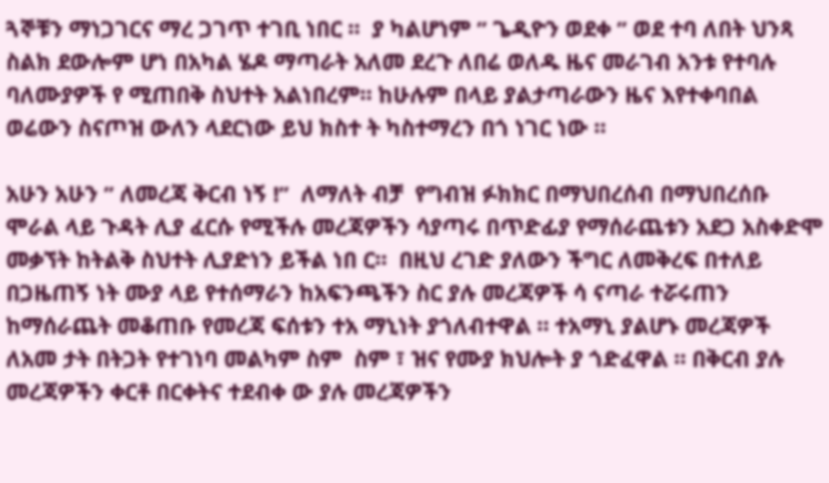ጓኞቹን ማነጋገርና ማረ ጋገጥ ተገቢ ነበር ።  ያ ካልሆነም ” ጌዲዮን ወደቀ ” ወደ ተባ ለበት ህንጻ ስልክ ደውሎም ሆነ በአካል ሄዶ ማጣራት አለመ ደረጉ ለበሬ ወለዱ ዜና መራገብ አንቱ የተባሉ ባለሙያዎች የ ሚጠበቅ ስህተት አልነበረም። ከሁሉም በላይ ያልታጣራውን ዜና እየተቀባበል ወሬውን ስናጦዝ ውለን ላደርነው ይህ ክስተ ት ካስተማረን በጎ ነገር ነው ።

አሁን አሁን ” ለመረጃ ቅርብ ነኝ !”  ለማለት ብቻ  የግብዝ ፉክክር በማህበረሰብ በማህበረሰቡ ሞራል ላይ ጉዳት ሊያ ፈርሱ የሚችሉ መረጃዎችን ሳያጣሩ በጥድፊያ የማሰራጨቱን አደጋ አስቀድሞ መቃኘት ከትልቅ ስህተት ሊያድነን ይችል ነበ ር።  በዚህ ረገድ ያለውን ችግር ለመቅረፍ በተለይ በጋዜጠኝ ነት ሙያ ላይ የተሰማራን ከአፍንጫችን ስር ያሉ መረጃዎች ሳ ናጣራ ተሯሩጠን ከማሰራጨት መቆጠቡ የመረጃ ፍሰቱን ተአ ማኒነት ያጎለብተዋል ። ተአማኒ ያልሆኑ መረጃዎች ለአመ ታት በትጋት የተገነባ መልካም ስም  ስም ፣ ዝና የሙያ ክህሎት ያ ጎድፈዋል ። በቅርብ ያሉ መረጃዎችን ቀርቶ በርቀትና ተደብቀ ው ያሉ መረጃዎችን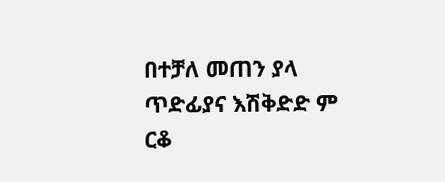በተቻለ መጠን ያላ ጥድፊያና እሽቅድድ ም ርቆ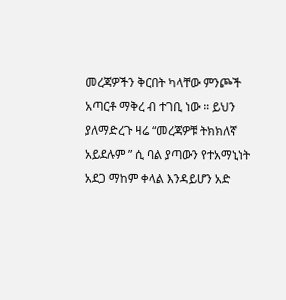መረጃዎችን ቅርበት ካላቸው ምንጮች አጣርቶ ማቅረ ብ ተገቢ ነው ። ይህን ያለማድረጉ ዛሬ “መረጃዎቹ ትክክለኛ አይደሉም ” ሲ ባል ያጣውን የተአማኒነት አደጋ ማከም ቀላል እንዳይሆን አድ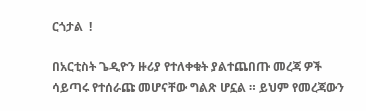ርጎታል  !

በአርቲስት ጌዲዮን ዙሪያ የተለቀቁት ያልተጨበጡ መረጃ ዎች ሳይጣሩ የተሰራጩ መሆናቸው ግልጽ ሆኗል ። ይህም የመረጃውን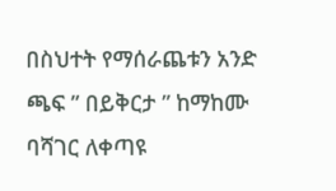በስህተት የማሰራጨቱን አንድ ጫፍ ” በይቅርታ ” ከማከሙ ባሻገር ለቀጣዩ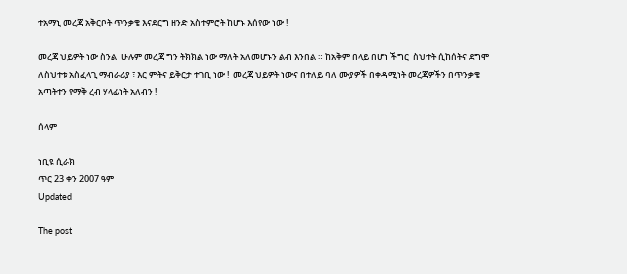ተአማኒ መረጃ አቅርቦት ጥንቃቄ እናደርግ ዘንድ አስተምሮት ከሆኑ እሰየው ነው !

መረጃ ህይዎት ነው ስንል  ሁሉም መረጃ ግን ትክክል ነው ማለት አለመሆኑን ልብ እንበል ። ከአቅም በላይ በሆነ ችግር  ስህተት ሲከሰትና ደግሞ ለስህተቱ አስፈላጊ ማብራሪያ ፣ እር ምትና ይቅርታ ተገቢ ነው !  መረጃ ህይዎት ነውና በተለይ ባለ ሙያዎች በቀዳሚነት መረጃዎችን በጥንቃቄ አጣትተን የማቅ ረብ ሃላፊነት አለብን !

ሰላም

ነቢዩ ሲራክ
ጥር 23 ቀን 2007 ዓም
Updated

The post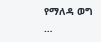የማለዳ ወግ …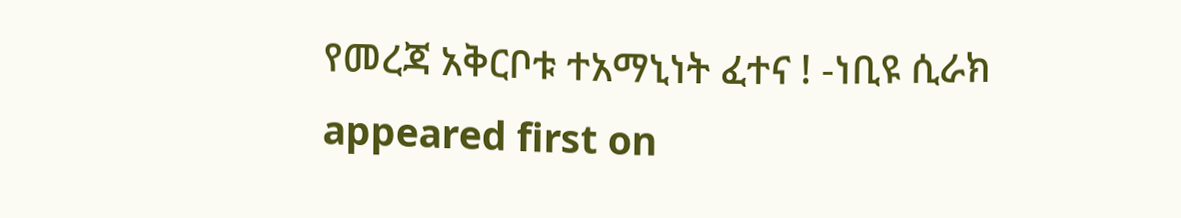የመረጃ አቅርቦቱ ተአማኒነት ፈተና ! -ነቢዩ ሲራክ appeared first on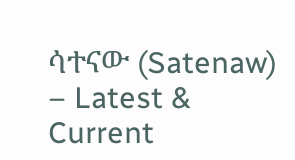ሳተናው (Satenaw) – Latest & Current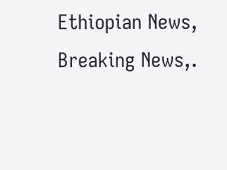Ethiopian News, Breaking News,.